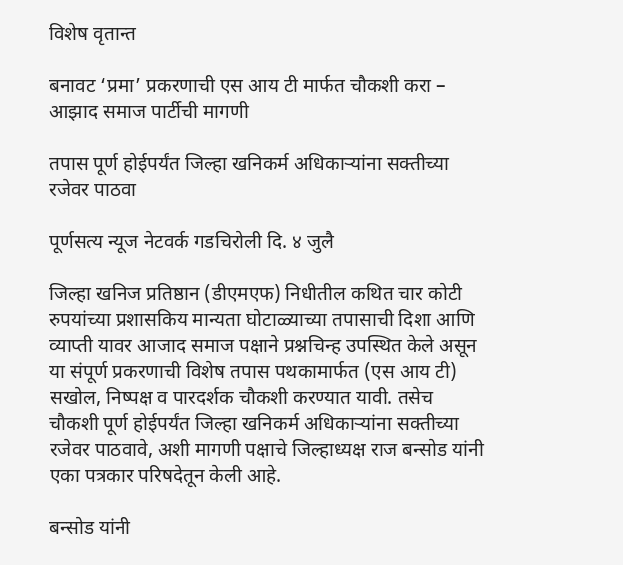विशेष वृतान्त

बनावट ‘प्रमा’ प्रकरणाची एस आय टी मार्फत चौकशी करा – आझाद समाज पार्टीची मागणी

तपास पूर्ण होईपर्यंत जिल्हा खनिकर्म अधिकाऱ्यांना सक्तीच्या रजेवर पाठवा

पूर्णसत्य न्यूज नेटवर्क गडचिरोली दि. ४ जुलै

जिल्हा खनिज प्रतिष्ठान (डीएमएफ) निधीतील कथित चार कोटी रुपयांच्या प्रशासकिय मान्यता घोटाळ्याच्या तपासाची दिशा आणि व्याप्ती यावर आजाद समाज पक्षाने प्रश्नचिन्ह उपस्थित केले असून या संपूर्ण प्रकरणाची विशेष तपास पथकामार्फत (एस आय टी) सखोल, निष्पक्ष व पारदर्शक चौकशी करण्यात यावी. तसेच चौकशी पूर्ण होईपर्यंत जिल्हा खनिकर्म अधिकाऱ्यांना सक्तीच्या रजेवर पाठवावे, अशी मागणी पक्षाचे जिल्हाध्यक्ष राज बन्सोड यांनी एका पत्रकार परिषदेतून केली आहे.

बन्सोड यांनी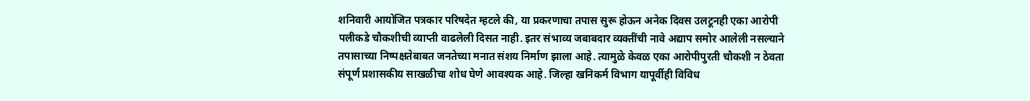शनिवारी आयोजित पत्रकार परिषदेत म्हटले की, या प्रकरणाचा तपास सुरू होऊन अनेक दिवस उलटूनही एका आरोपी पलीकडे चौकशीची व्याप्ती वाढलेली दिसत नाही. इतर संभाव्य जबाबदार व्यक्तींची नावे अद्याप समोर आलेली नसल्याने तपासाच्या निष्पक्षतेबाबत जनतेच्या मनात संशय निर्माण झाला आहे. त्यामुळे केवळ एका आरोपीपुरती चौकशी न ठेवता संपूर्ण प्रशासकीय साखळीचा शोध घेणे आवश्यक आहे. जिल्हा खनिकर्म विभाग यापूर्वीही विविध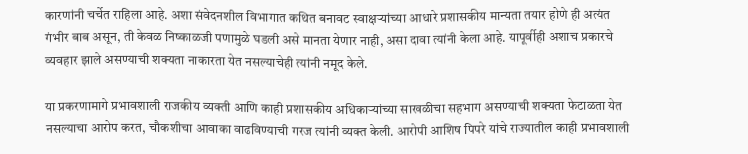कारणांनी चर्चेत राहिला आहे. अशा संवेदनशील विभागात कथित बनावट स्वाक्षऱ्यांच्या आधारे प्रशासकीय मान्यता तयार होणे ही अत्यंत गंभीर बाब असून, ती केवळ निष्काळजी पणामुळे घडली असे मानता येणार नाही, असा दावा त्यांनी केला आहे. यापूर्वीही अशाच प्रकारचे व्यवहार झाले असण्याची शक्यता नाकारता येत नसल्याचेही त्यांनी नमूद केले.

या प्रकरणामागे प्रभावशाली राजकीय व्यक्ती आणि काही प्रशासकीय अधिकाऱ्यांच्या साखळीचा सहभाग असण्याची शक्यता फेटाळता येत नसल्याचा आरोप करत, चौकशीचा आवाका वाढविण्याची गरज त्यांनी व्यक्त केली. आरोपी आशिष पिपरे यांचे राज्यातील काही प्रभावशाली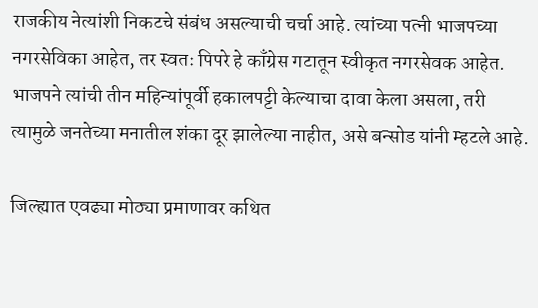राजकीय नेत्यांशी निकटचे संबंध असल्याची चर्चा आहे. त्यांच्या पत्नी भाजपच्या नगरसेविका आहेत, तर स्वतः पिपरे हे काँग्रेस गटातून स्वीकृत नगरसेवक आहेत. भाजपने त्यांची तीन महिन्यांपूर्वी हकालपट्टी केल्याचा दावा केला असला, तरी त्यामुळे जनतेच्या मनातील शंका दूर झालेल्या नाहीत, असे बन्सोड यांनी म्हटले आहे.

जिल्ह्यात एवढ्या मोठ्या प्रमाणावर कथित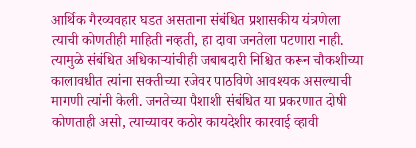आर्थिक गैरव्यवहार घडत असताना संबंधित प्रशासकीय यंत्रणेला त्याची कोणतीही माहिती नव्हती, हा दावा जनतेला पटणारा नाही. त्यामुळे संबंधित अधिकाऱ्यांचीही जबाबदारी निश्चित करून चौकशीच्या कालावधीत त्यांना सक्तीच्या रजेवर पाठविणे आवश्यक असल्याची मागणी त्यांनी केली. जनतेच्या पैशाशी संबंधित या प्रकरणात दोषी कोणताही असो, त्याच्यावर कठोर कायदेशीर कारवाई व्हावी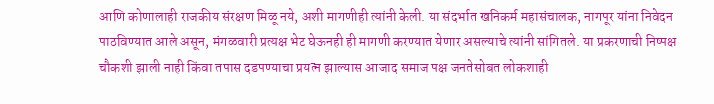आणि कोणालाही राजकीय संरक्षण मिळू नये, अशी मागणीही त्यांनी केली. या संदर्भात खनिकर्म महासंचालक, नागपूर यांना निवेदन पाठविण्यात आले असून, मंगळवारी प्रत्यक्ष भेट घेऊनही ही मागणी करण्यात येणार असल्याचे त्यांनी सांगितले. या प्रकरणाची निष्पक्ष चौकशी झाली नाही किंवा तपास दडपण्याचा प्रयत्न झाल्यास आजाद समाज पक्ष जनतेसोबत लोकशाही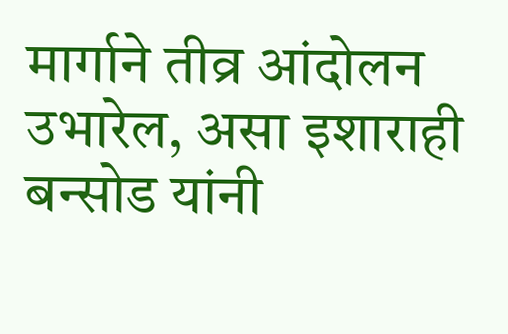मार्गाने तीव्र आंदोलन उभारेल, असा इशाराही बन्सोड यांनी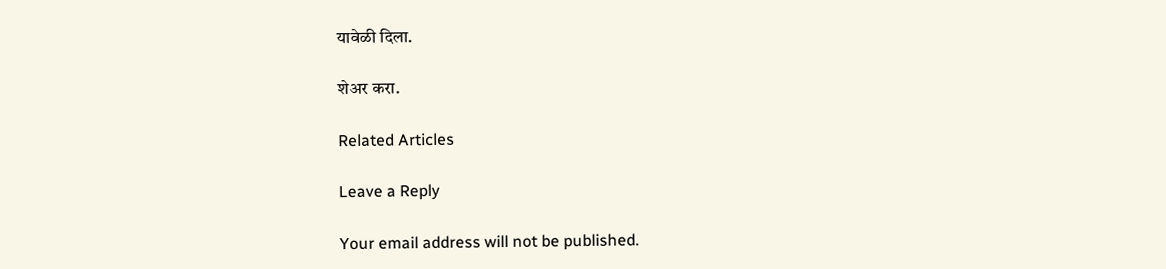यावेळी दिला.

शेअर करा.

Related Articles

Leave a Reply

Your email address will not be published.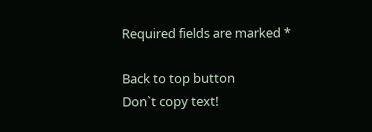Required fields are marked *

Back to top button
Don`t copy text!